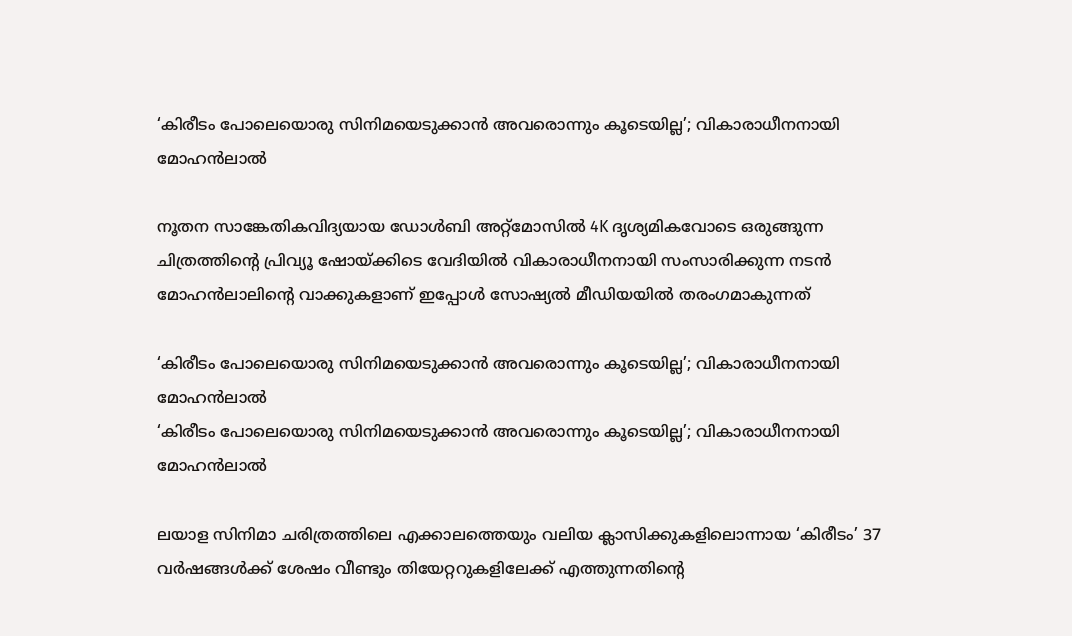‘കിരീടം പോലെയൊരു സിനിമയെടുക്കാൻ അവരൊന്നും കൂടെയില്ല’; വികാരാധീനനായി മോഹൻലാൽ

നൂതന സാങ്കേതികവിദ്യയായ ഡോൾബി അറ്റ്‌മോസിൽ 4K ദൃശ്യമികവോടെ ഒരുങ്ങുന്ന ചിത്രത്തിന്റെ പ്രിവ്യൂ ഷോയ്ക്കിടെ വേദിയിൽ വികാരാധീനനായി സംസാരിക്കുന്ന നടൻ മോഹൻലാലിന്റെ വാക്കുകളാണ് ഇപ്പോൾ സോഷ്യൽ മീഡിയയിൽ തരംഗമാകുന്നത്

‘കിരീടം പോലെയൊരു സിനിമയെടുക്കാൻ അവരൊന്നും കൂടെയില്ല’; വികാരാധീനനായി മോഹൻലാൽ
‘കിരീടം പോലെയൊരു സിനിമയെടുക്കാൻ അവരൊന്നും കൂടെയില്ല’; വികാരാധീനനായി മോഹൻലാൽ

ലയാള സിനിമാ ചരിത്രത്തിലെ എക്കാലത്തെയും വലിയ ക്ലാസിക്കുകളിലൊന്നായ ‘കിരീടം’ 37 വർഷങ്ങൾക്ക് ശേഷം വീണ്ടും തിയേറ്ററുകളിലേക്ക് എത്തുന്നതിന്റെ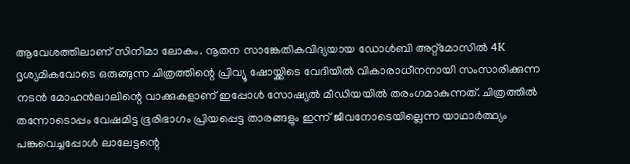ആവേശത്തിലാണ് സിനിമാ ലോകം. നൂതന സാങ്കേതികവിദ്യയായ ഡോൾബി അറ്റ്‌മോസിൽ 4K ദൃശ്യമികവോടെ ഒരുങ്ങുന്ന ചിത്രത്തിന്റെ പ്രിവ്യൂ ഷോയ്ക്കിടെ വേദിയിൽ വികാരാധീനനായി സംസാരിക്കുന്ന നടൻ മോഹൻലാലിന്റെ വാക്കുകളാണ് ഇപ്പോൾ സോഷ്യൽ മീഡിയയിൽ തരംഗമാകുന്നത്. ചിത്രത്തിൽ തന്നോടൊപ്പം വേഷമിട്ട ഭൂരിഭാഗം പ്രിയപ്പെട്ട താരങ്ങളും ഇന്ന് ജീവനോടെയില്ലെന്ന യാഥാർത്ഥ്യം പങ്കുവെച്ചപ്പോൾ ലാലേട്ടന്റെ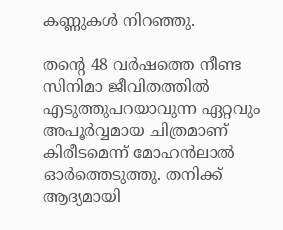കണ്ണുകൾ നിറഞ്ഞു.

തന്റെ 48 വർഷത്തെ നീണ്ട സിനിമാ ജീവിതത്തിൽ എടുത്തുപറയാവുന്ന ഏറ്റവും അപൂർവ്വമായ ചിത്രമാണ് കിരീടമെന്ന് മോഹൻലാൽ ഓർത്തെടുത്തു. തനിക്ക് ആദ്യമായി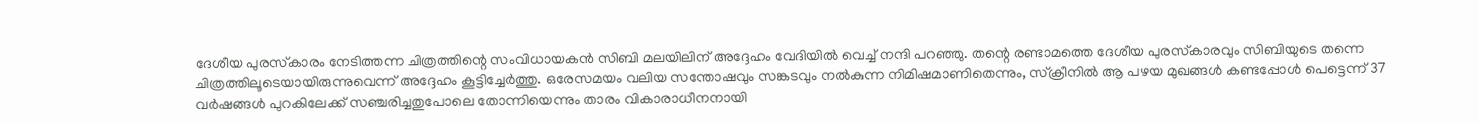ദേശീയ പുരസ്‌കാരം നേടിത്തന്ന ചിത്രത്തിന്റെ സംവിധായകൻ സിബി മലയിലിന് അദ്ദേഹം വേദിയിൽ വെച്ച് നന്ദി പറഞ്ഞു. തന്റെ രണ്ടാമത്തെ ദേശീയ പുരസ്‌കാരവും സിബിയുടെ തന്നെ ചിത്രത്തിലൂടെയായിരുന്നുവെന്ന് അദ്ദേഹം കൂട്ടിച്ചേർത്തു. ഒരേസമയം വലിയ സന്തോഷവും സങ്കടവും നൽകുന്ന നിമിഷമാണിതെന്നും, സ്‌ക്രീനിൽ ആ പഴയ മുഖങ്ങൾ കണ്ടപ്പോൾ പെട്ടെന്ന് 37 വർഷങ്ങൾ പുറകിലേക്ക് സഞ്ചരിച്ചതുപോലെ തോന്നിയെന്നും താരം വികാരാധീനനായി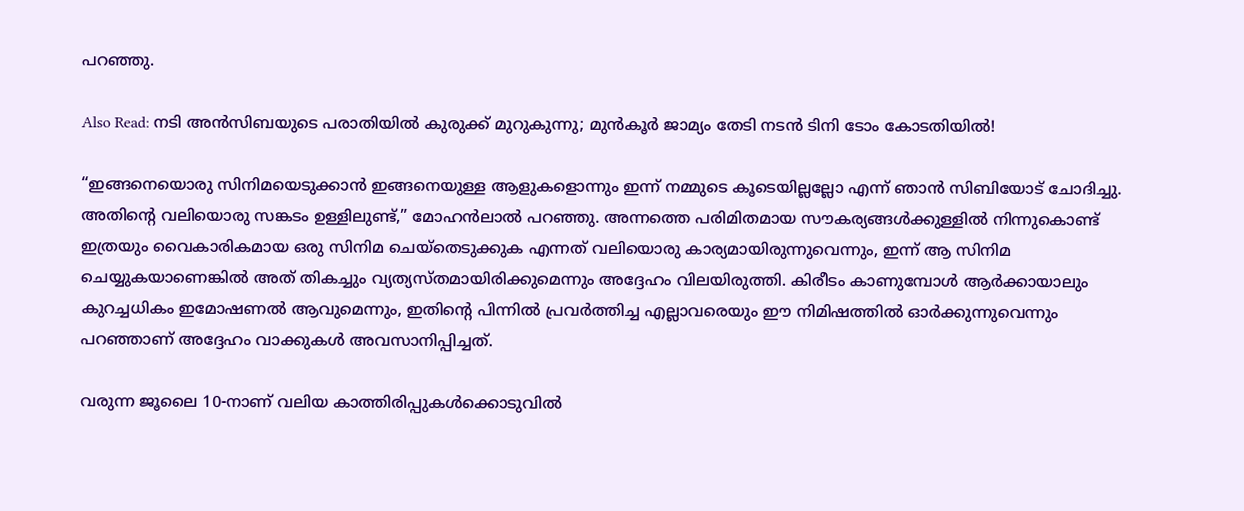പറഞ്ഞു.

Also Read: നടി അൻസിബയുടെ പരാതിയിൽ കുരുക്ക് മുറുകുന്നു; മുൻകൂർ ജാമ്യം തേടി നടൻ ടിനി ടോം കോടതിയിൽ!

“ഇങ്ങനെയൊരു സിനിമയെടുക്കാൻ ഇങ്ങനെയുള്ള ആളുകളൊന്നും ഇന്ന് നമ്മുടെ കൂടെയില്ലല്ലോ എന്ന് ഞാൻ സിബിയോട് ചോദിച്ചു. അതിന്റെ വലിയൊരു സങ്കടം ഉള്ളിലുണ്ട്,” മോഹൻലാൽ പറഞ്ഞു. അന്നത്തെ പരിമിതമായ സൗകര്യങ്ങൾക്കുള്ളിൽ നിന്നുകൊണ്ട് ഇത്രയും വൈകാരികമായ ഒരു സിനിമ ചെയ്തെടുക്കുക എന്നത് വലിയൊരു കാര്യമായിരുന്നുവെന്നും, ഇന്ന് ആ സിനിമ ചെയ്യുകയാണെങ്കിൽ അത് തികച്ചും വ്യത്യസ്തമായിരിക്കുമെന്നും അദ്ദേഹം വിലയിരുത്തി. കിരീടം കാണുമ്പോൾ ആർക്കായാലും കുറച്ചധികം ഇമോഷണൽ ആവുമെന്നും, ഇതിന്റെ പിന്നിൽ പ്രവർത്തിച്ച എല്ലാവരെയും ഈ നിമിഷത്തിൽ ഓർക്കുന്നുവെന്നും പറഞ്ഞാണ് അദ്ദേഹം വാക്കുകൾ അവസാനിപ്പിച്ചത്.

വരുന്ന ജൂലൈ 10-നാണ് വലിയ കാത്തിരിപ്പുകൾക്കൊടുവിൽ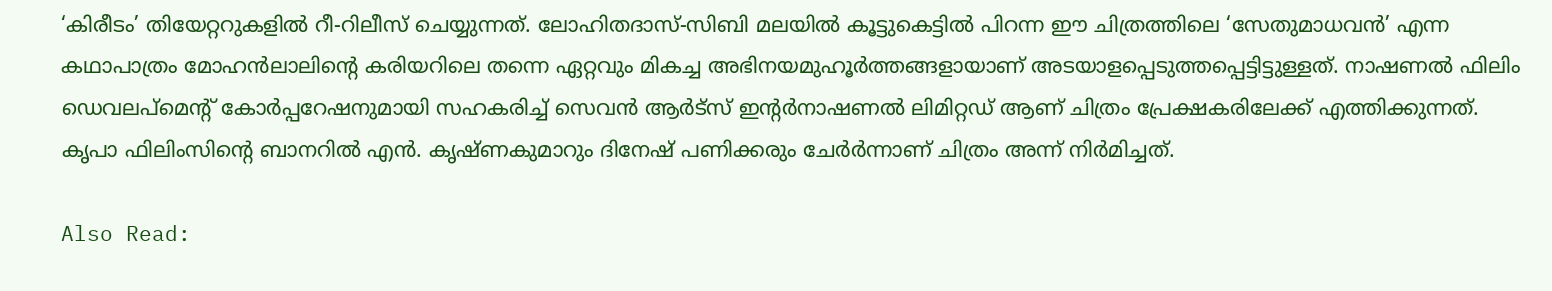‘കിരീടം’ തിയേറ്ററുകളിൽ റീ-റിലീസ് ചെയ്യുന്നത്. ലോഹിതദാസ്-സിബി മലയിൽ കൂട്ടുകെട്ടിൽ പിറന്ന ഈ ചിത്രത്തിലെ ‘സേതുമാധവൻ’ എന്ന കഥാപാത്രം മോഹൻലാലിന്റെ കരിയറിലെ തന്നെ ഏറ്റവും മികച്ച അഭിനയമുഹൂർത്തങ്ങളായാണ് അടയാളപ്പെടുത്തപ്പെട്ടിട്ടുള്ളത്. നാഷണൽ ഫിലിം ഡെവലപ്മെന്റ് കോർപ്പറേഷനുമായി സഹകരിച്ച് സെവൻ ആർട്സ് ഇന്റർനാഷണൽ ലിമിറ്റഡ് ആണ് ചിത്രം പ്രേക്ഷകരിലേക്ക് എത്തിക്കുന്നത്. കൃപാ ഫിലിംസിന്റെ ബാനറിൽ എൻ. കൃഷ്ണകുമാറും ദിനേഷ് പണിക്കരും ചേർർന്നാണ് ചിത്രം അന്ന് നിർമിച്ചത്.

Also Read: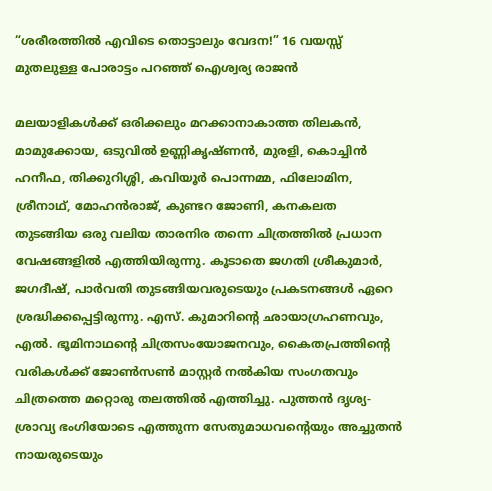“ശരീരത്തിൽ എവിടെ തൊട്ടാലും വേദന!” 16 വയസ്സ് മുതലുള്ള പോരാട്ടം പറഞ്ഞ് ഐശ്വര്യ രാജൻ

മലയാളികൾക്ക് ഒരിക്കലും മറക്കാനാകാത്ത തിലകൻ, മാമുക്കോയ, ഒടുവിൽ ഉണ്ണികൃഷ്ണൻ, മുരളി, കൊച്ചിൻ ഹനീഫ, തിക്കുറിശ്ശി, കവിയൂർ പൊന്നമ്മ, ഫിലോമിന, ശ്രീനാഥ്, മോഹൻരാജ്, കുണ്ടറ ജോണി, കനകലത തുടങ്ങിയ ഒരു വലിയ താരനിര തന്നെ ചിത്രത്തിൽ പ്രധാന വേഷങ്ങളിൽ എത്തിയിരുന്നു. കൂടാതെ ജഗതി ശ്രീകുമാർ, ജഗദീഷ്, പാർവതി തുടങ്ങിയവരുടെയും പ്രകടനങ്ങൾ ഏറെ ശ്രദ്ധിക്കപ്പെട്ടിരുന്നു. എസ്. കുമാറിന്റെ ഛായാഗ്രഹണവും, എൽ. ഭൂമിനാഥന്റെ ചിത്രസംയോജനവും, കൈതപ്രത്തിന്റെ വരികൾക്ക് ജോൺസൺ മാസ്റ്റർ നൽകിയ സംഗതവും ചിത്രത്തെ മറ്റൊരു തലത്തിൽ എത്തിച്ചു. പുത്തൻ ദൃശ്യ-ശ്രാവ്യ ഭംഗിയോടെ എത്തുന്ന സേതുമാധവന്റെയും അച്ചുതൻ നായരുടെയും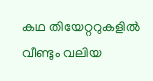കഥ തിയേറ്ററുകളിൽ വീണ്ടും വലിയ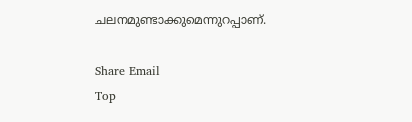ചലനമുണ്ടാക്കുമെന്നുറപ്പാണ്.

Share Email
Top